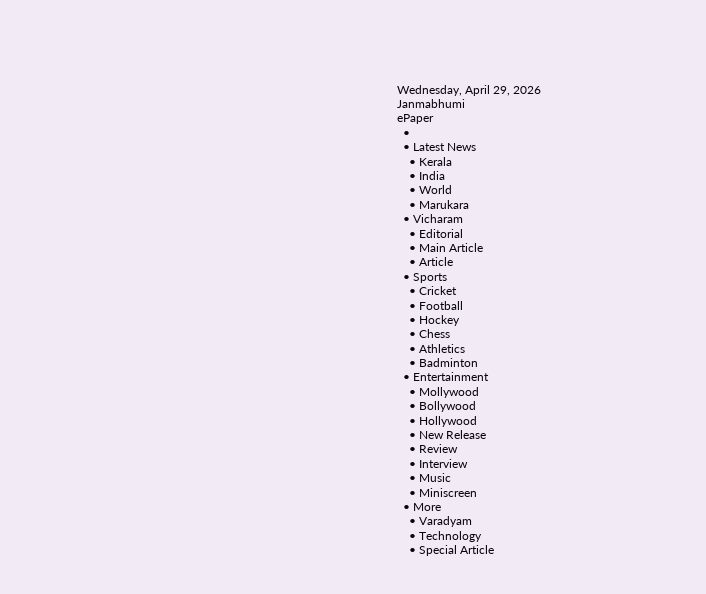Wednesday, April 29, 2026
Janmabhumi
ePaper
  •
  • Latest News
    • Kerala
    • India
    • World
    • Marukara
  • Vicharam
    • Editorial
    • Main Article
    • Article
  • Sports
    • Cricket
    • Football
    • Hockey
    • Chess
    • Athletics
    • Badminton
  • Entertainment
    • Mollywood
    • Bollywood
    • Hollywood
    • New Release
    • Review
    • Interview
    • Music
    • Miniscreen
  • More
    • Varadyam
    • Technology
    • Special Article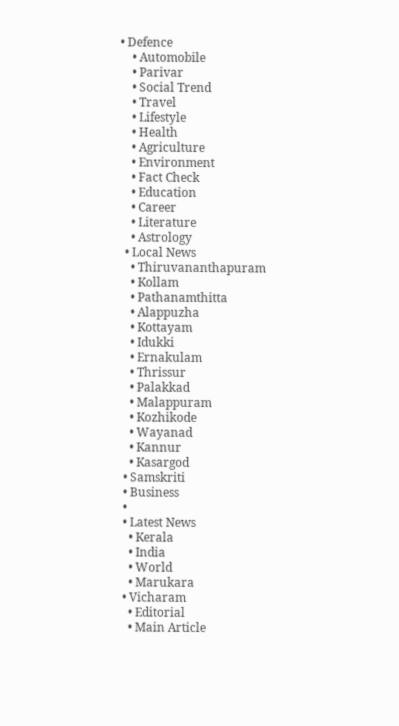• Defence
    • Automobile
    • Parivar
    • Social Trend
    • Travel
    • Lifestyle
    • Health
    • Agriculture
    • Environment
    • Fact Check
    • Education
    • Career
    • Literature
    • Astrology
  • Local News
    • Thiruvananthapuram
    • Kollam
    • Pathanamthitta
    • Alappuzha
    • Kottayam
    • Idukki
    • Ernakulam
    • Thrissur
    • Palakkad
    • Malappuram
    • Kozhikode
    • Wayanad
    • Kannur
    • Kasargod
  • Samskriti
  • Business
  •
  • Latest News
    • Kerala
    • India
    • World
    • Marukara
  • Vicharam
    • Editorial
    • Main Article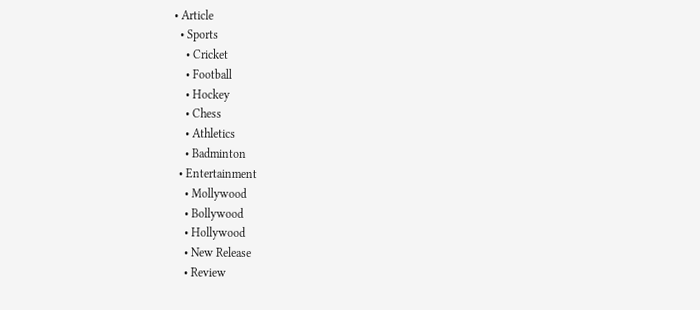• Article
  • Sports
    • Cricket
    • Football
    • Hockey
    • Chess
    • Athletics
    • Badminton
  • Entertainment
    • Mollywood
    • Bollywood
    • Hollywood
    • New Release
    • Review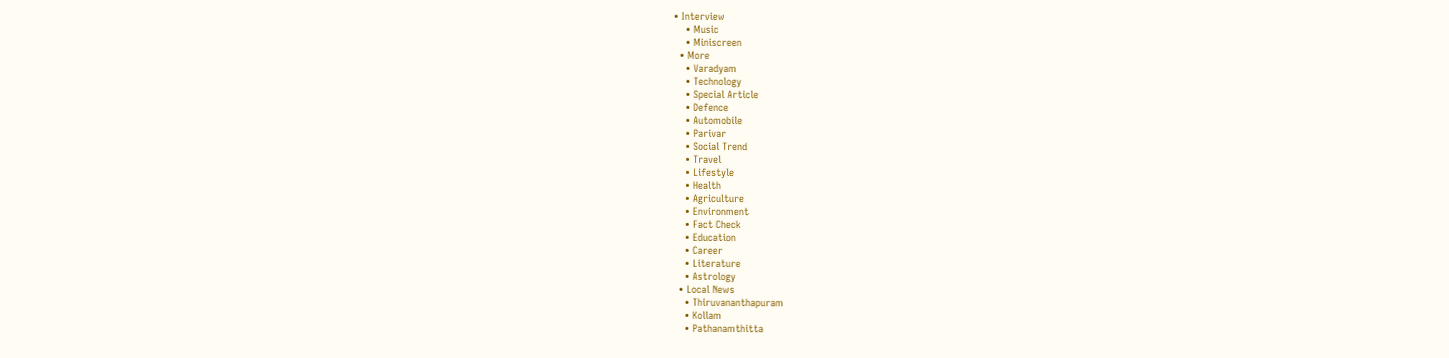• Interview
    • Music
    • Miniscreen
  • More
    • Varadyam
    • Technology
    • Special Article
    • Defence
    • Automobile
    • Parivar
    • Social Trend
    • Travel
    • Lifestyle
    • Health
    • Agriculture
    • Environment
    • Fact Check
    • Education
    • Career
    • Literature
    • Astrology
  • Local News
    • Thiruvananthapuram
    • Kollam
    • Pathanamthitta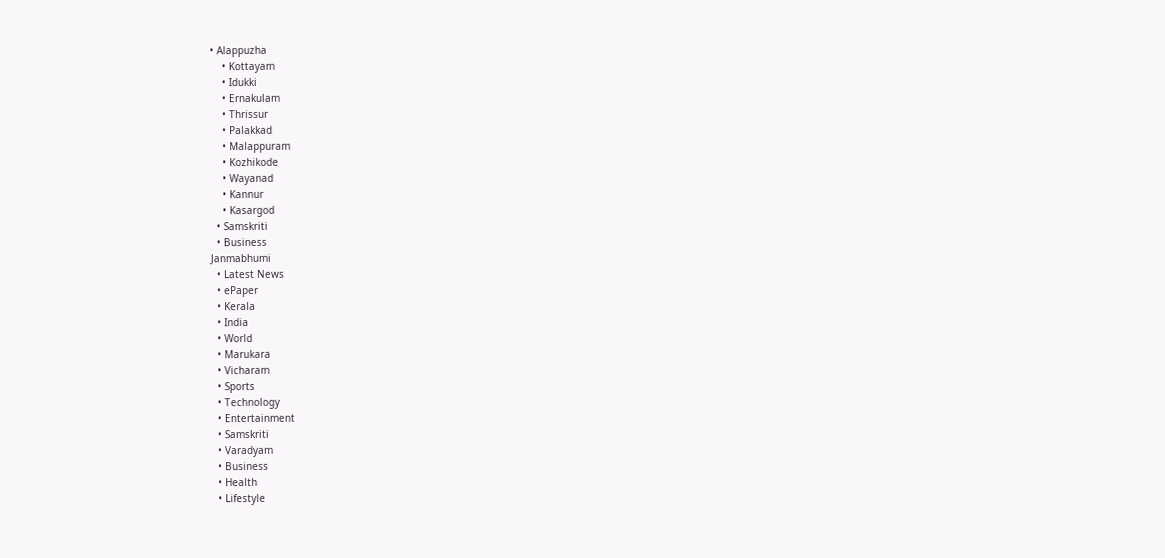• Alappuzha
    • Kottayam
    • Idukki
    • Ernakulam
    • Thrissur
    • Palakkad
    • Malappuram
    • Kozhikode
    • Wayanad
    • Kannur
    • Kasargod
  • Samskriti
  • Business
Janmabhumi
  • Latest News
  • ePaper
  • Kerala
  • India
  • World
  • Marukara
  • Vicharam
  • Sports
  • Technology
  • Entertainment
  • Samskriti
  • Varadyam
  • Business
  • Health
  • Lifestyle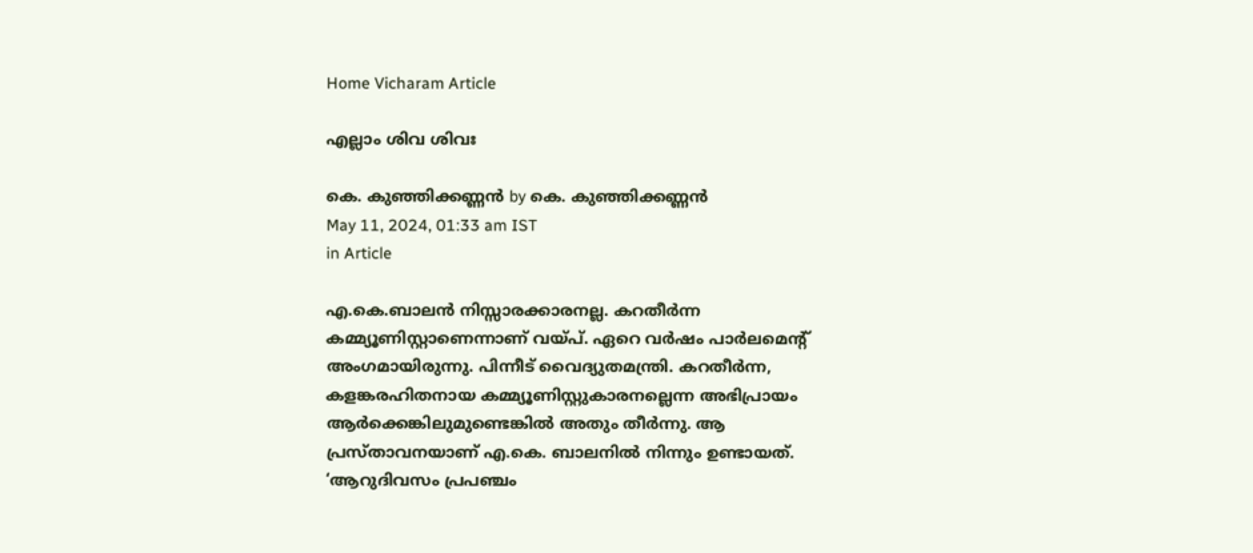Home Vicharam Article

എല്ലാം ശിവ ശിവഃ

കെ. കുഞ്ഞിക്കണ്ണന്‍ by കെ. കുഞ്ഞിക്കണ്ണന്‍
May 11, 2024, 01:33 am IST
in Article

എ.കെ.ബാലന്‍ നിസ്സാരക്കാരനല്ല. കറതീര്‍ന്ന കമ്മ്യൂണിസ്റ്റാണെന്നാണ് വയ്‌പ്. ഏറെ വര്‍ഷം പാര്‍ലമെന്റ് അംഗമായിരുന്നു. പിന്നീട് വൈദ്യുതമന്ത്രി. കറതീര്‍ന്ന, കളങ്കരഹിതനായ കമ്മ്യൂണിസ്റ്റുകാരനല്ലെന്ന അഭിപ്രായം ആര്‍ക്കെങ്കിലുമുണ്ടെങ്കില്‍ അതും തീര്‍ന്നു. ആ പ്രസ്താവനയാണ് എ.കെ. ബാലനില്‍ നിന്നും ഉണ്ടായത്. ‘ആറുദിവസം പ്രപഞ്ചം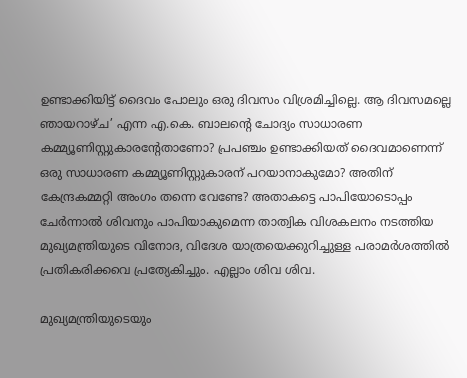ഉണ്ടാക്കിയിട്ട് ദൈവം പോലും ഒരു ദിവസം വിശ്രമിച്ചില്ലെ. ആ ദിവസമല്ലെ ഞായറാഴ്ച’ എന്ന എ.കെ. ബാലന്റെ ചോദ്യം സാധാരണ കമ്മ്യൂണിസ്റ്റുകാരന്റേതാണോ? പ്രപഞ്ചം ഉണ്ടാക്കിയത് ദൈവമാണെന്ന് ഒരു സാധാരണ കമ്മ്യൂണിസ്റ്റുകാരന് പറയാനാകുമോ? അതിന് കേന്ദ്രകമ്മറ്റി അംഗം തന്നെ വേണ്ടേ? അതാകട്ടെ പാപിയോടൊപ്പം ചേര്‍ന്നാല്‍ ശിവനും പാപിയാകുമെന്ന താത്വിക വിശകലനം നടത്തിയ മുഖ്യമന്ത്രിയുടെ വിനോദ, വിദേശ യാത്രയെക്കുറിച്ചുള്ള പരാമര്‍ശത്തില്‍ പ്രതികരിക്കവെ പ്രത്യേകിച്ചും. എല്ലാം ശിവ ശിവ.

മുഖ്യമന്ത്രിയുടെയും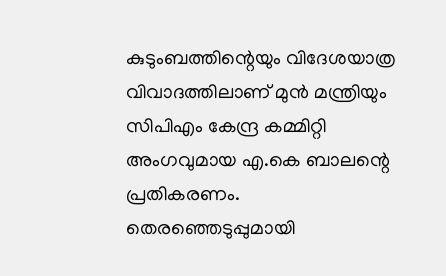കുടുംബത്തിന്റെയും വിദേശയാത്ര വിവാദത്തിലാണ് മുന്‍ മന്ത്രിയും സിപിഎം കേന്ദ്ര കമ്മിറ്റി അംഗവുമായ എ.കെ ബാലന്റെ പ്രതികരണം. തെരഞ്ഞെടുപ്പുമായി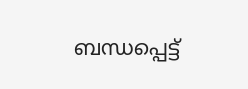ബന്ധപ്പെട്ട്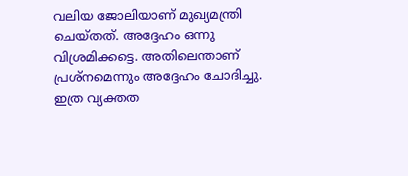വലിയ ജോലിയാണ് മുഖ്യമന്ത്രി ചെയ്തത്. അദ്ദേഹം ഒന്നു വിശ്രമിക്കട്ടെ. അതിലെന്താണ് പ്രശ്‌നമെന്നും അദ്ദേഹം ചോദിച്ചു. ഇത്ര വ്യക്തത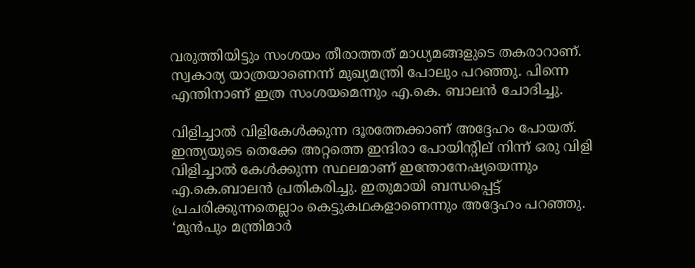വരുത്തിയിട്ടും സംശയം തീരാത്തത് മാധ്യമങ്ങളുടെ തകരാറാണ്. സ്വകാര്യ യാത്രയാണെന്ന് മുഖ്യമന്ത്രി പോലും പറഞ്ഞു. പിന്നെ എന്തിനാണ് ഇത്ര സംശയമെന്നും എ.കെ. ബാലന്‍ ചോദിച്ചു.

വിളിച്ചാല്‍ വിളികേള്‍ക്കുന്ന ദൂരത്തേക്കാണ് അദ്ദേഹം പോയത്. ഇന്ത്യയുടെ തെക്കേ അറ്റത്തെ ഇന്ദിരാ പോയിന്റില് നിന്ന് ഒരു വിളി വിളിച്ചാല്‍ കേള്‍ക്കുന്ന സ്ഥലമാണ് ഇന്തോനേഷ്യയെന്നും എ.കെ.ബാലന്‍ പ്രതികരിച്ചു. ഇതുമായി ബന്ധപ്പെട്ട് പ്രചരിക്കുന്നതെല്ലാം കെട്ടുകഥകളാണെന്നും അദ്ദേഹം പറഞ്ഞു. ‘മുന്‍പും മന്ത്രിമാര്‍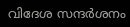വിദേശ സന്ദര്‍ശനം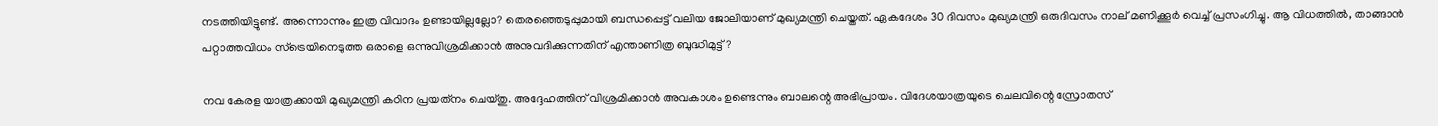നടത്തിയിട്ടുണ്ട്. അന്നൊന്നും ഇത്ര വിവാദം ഉണ്ടായില്ലല്ലോ? തെരഞ്ഞെടുപ്പുമായി ബന്ധപ്പെട്ട് വലിയ ജോലിയാണ് മുഖ്യമന്ത്രി ചെയ്തത്. ഏകദേശം 30 ദിവസം മുഖ്യമന്ത്രി ഒരുദിവസം നാല് മണിക്കൂര്‍ വെച്ച് പ്രസംഗിച്ചു. ആ വിധത്തില്‍, താങ്ങാന്‍ പറ്റാത്തവിധം സ്‌ട്രെയിനെടുത്ത ഒരാളെ ഒന്നുവിശ്രമിക്കാന്‍ അനുവദിക്കുന്നതിന് എന്താണിത്ര ബുദ്ധിമുട്ട്?

നവ കേരള യാത്രക്കായി മുഖ്യമന്ത്രി കഠിന പ്രയത്‌നം ചെയ്തു. അദ്ദേഹത്തിന് വിശ്രമിക്കാന്‍ അവകാശം ഉണ്ടെന്നും ബാലന്റെ അഭിപ്രായം. വിദേശയാത്രയുടെ ചെലവിന്റെ സ്രോതസ്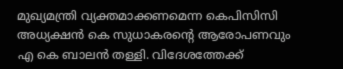മുഖ്യമന്ത്രി വ്യക്തമാക്കണമെന്ന കെപിസിസി അധ്യക്ഷന്‍ കെ സുധാകരന്റെ ആരോപണവും എ കെ ബാലന്‍ തള്ളി. വിദേശത്തേക്ക്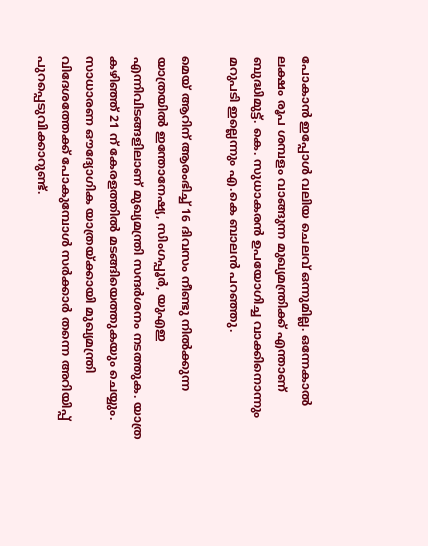പോകാന്‍ ഇപ്പോള്‍ വലിയ ചെലവ് ഒന്നുമില്ല. ഒന്നേകാല്‍ ലക്ഷം രൂപ ശമ്പളം വാങ്ങുന്ന മുഖ്യമന്ത്രിക്ക് എന്താണ് ബുദ്ധിമുട്ട്. കെ. സുധാകരന്‍ ഉപയോഗിച്ച വാക്കിനൊന്നും മറുപടി ഇല്ലെന്നും എ.കെ ബാലന്‍ പറഞ്ഞു.

മെയ് ആറിന് ആരംഭിച്ച് 16 ദിവസം നീണ്ടു നില്‍ക്കുന്ന യാത്രയില്‍ ഇന്തോനേഷ്യ, സിംഗപ്പൂര്‍, യുഎഇ എന്നിവിടങ്ങളിലാണ് മുഖ്യമന്ത്രി സന്ദര്‍ശനം നടത്തുക. യാത്ര കഴിഞ്ഞ് 21 ന് കേരളത്തില്‍ മടങ്ങിയെത്തുകയും ചെയ്യും. സാധാരണ ഔദ്യോഗിക യാത്രയ്‌ക്കായി മുഖ്യമന്ത്രി വിദേശത്തേക്ക് പോകുമ്പോള്‍ സര്‍ക്കാര്‍ തന്നെ അറിയിപ്പ് പുറപ്പെടുവിക്കാറുണ്ട്.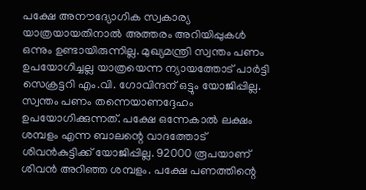പക്ഷേ അനൗദ്യോഗിക സ്വകാര്യ യാത്രയായതിനാല്‍ അത്തരം അറിയിപ്പുകള്‍ ഒന്നും ഉണ്ടായിരുന്നില്ല. മുഖ്യമന്ത്രി സ്വന്തം പണം ഉപയോഗിച്ചല്ല യാത്രയെന്ന ന്യായത്തോട് പാര്‍ട്ടി സെക്രട്ടറി എം.വി. ഗോവിന്ദന് ഒട്ടും യോജിപ്പില്ല. സ്വന്തം പണം തന്നെയാണദ്ദേഹം ഉപയോഗിക്കുന്നത്. പക്ഷേ ഒന്നേകാല്‍ ലക്ഷം ശമ്പളം എന്ന ബാലന്റെ വാദത്തോട് ശിവന്‍കുട്ടിക്ക് യോജിപ്പില്ല. 92000 രൂപയാണ് ശിവന്‍ അറിഞ്ഞ ശമ്പളം. പക്ഷേ പണത്തിന്റെ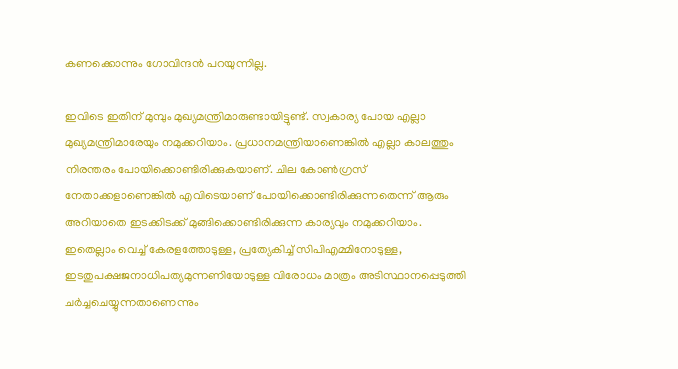കണക്കൊന്നും ഗോവിന്ദന്‍ പറയുന്നില്ല.

ഇവിടെ ഇതിന് മുമ്പും മുഖ്യമന്ത്രിമാരുണ്ടായിട്ടുണ്ട്. സ്വകാര്യ പോയ എല്ലാ മുഖ്യമന്ത്രിമാരേയും നമുക്കറിയാം. പ്രധാനമന്ത്രിയാണെങ്കില്‍ എല്ലാ കാലത്തും നിരന്തരം പോയിക്കൊണ്ടിരിക്കുകയാണ്. ചില കോണ്‍ഗ്രസ് നേതാക്കളാണെങ്കില്‍ എവിടെയാണ് പോയിക്കൊണ്ടിരിക്കുന്നതെന്ന് ആരും അറിയാതെ ഇടക്കിടക്ക് മുങ്ങിക്കൊണ്ടിരിക്കുന്ന കാര്യവും നമുക്കറിയാം. ഇതെല്ലാം വെച്ച് കേരളത്തോടുള്ള, പ്രത്യേകിച്ച് സിപിഎമ്മിനോടുള്ള, ഇടതുപക്ഷജനാധിപത്യമുന്നണിയോടുള്ള വിരോധം മാത്രം അടിസ്ഥാനപ്പെടുത്തി ചര്‍ച്ചചെയ്യുന്നതാണെന്നും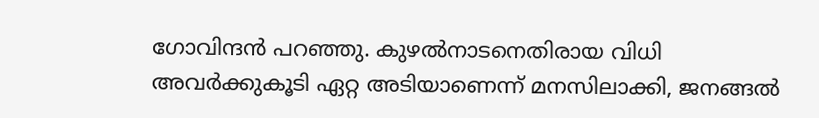ഗോവിന്ദന്‍ പറഞ്ഞു. കുഴല്‍നാടനെതിരായ വിധി അവര്‍ക്കുകൂടി ഏറ്റ അടിയാണെന്ന് മനസിലാക്കി, ജനങ്ങല്‍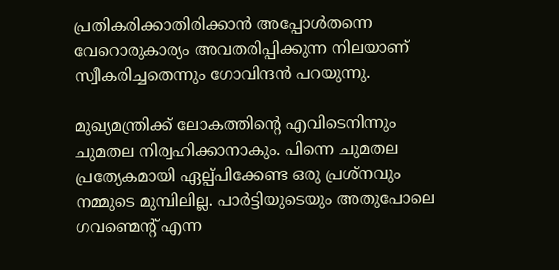പ്രതികരിക്കാതിരിക്കാന്‍ അപ്പോള്‍തന്നെ വേറൊരുകാര്യം അവതരിപ്പിക്കുന്ന നിലയാണ് സ്വീകരിച്ചതെന്നും ഗോവിന്ദന്‍ പറയുന്നു.

മുഖ്യമന്ത്രിക്ക് ലോകത്തിന്റെ എവിടെനിന്നും ചുമതല നിര്വഹിക്കാനാകും. പിന്നെ ചുമതല പ്രത്യേകമായി ഏല്പ്പിക്കേണ്ട ഒരു പ്രശ്‌നവും നമ്മുടെ മുമ്പിലില്ല. പാര്‍ട്ടിയുടെയും അതുപോലെ ഗവണ്മെന്റ് എന്ന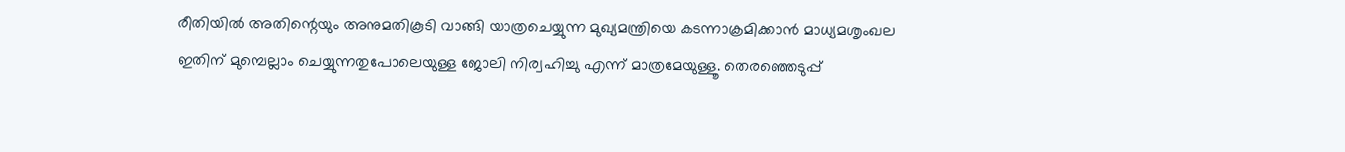രീതിയില്‍ അതിന്റെയും അനുമതികൂടി വാങ്ങി യാത്രചെയ്യുന്ന മുഖ്യമന്ത്രിയെ കടന്നാക്രമിക്കാന്‍ മാധ്യമശൃംഖല ഇതിന് മുമ്പെല്ലാം ചെയ്യുന്നതുപോലെയുള്ള ജോലി നിര്വഹിച്ചു എന്ന് മാത്രമേയുള്ളൂ. തെരഞ്ഞെടുപ്പ്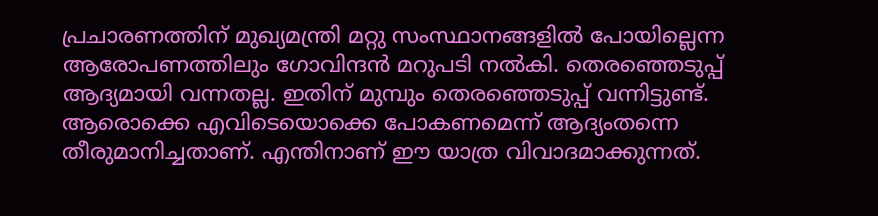പ്രചാരണത്തിന് മുഖ്യമന്ത്രി മറ്റു സംസ്ഥാനങ്ങളില്‍ പോയില്ലെന്ന ആരോപണത്തിലും ഗോവിന്ദന്‍ മറുപടി നല്‍കി. തെരഞ്ഞെടുപ്പ് ആദ്യമായി വന്നതല്ല. ഇതിന് മുമ്പും തെരഞ്ഞെടുപ്പ് വന്നിട്ടുണ്ട്. ആരൊക്കെ എവിടെയൊക്കെ പോകണമെന്ന് ആദ്യംതന്നെ തീരുമാനിച്ചതാണ്. എന്തിനാണ് ഈ യാത്ര വിവാദമാക്കുന്നത്.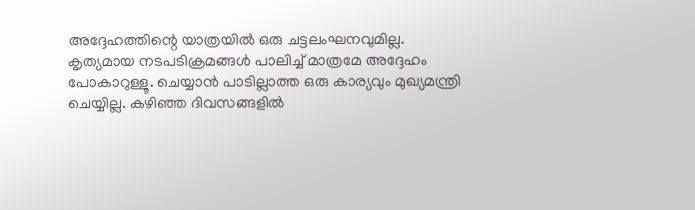അദ്ദേഹത്തിന്റെ യാത്രയില്‍ ഒരു ചട്ടലംഘനവുമില്ല. കൃത്യമായ നടപടിക്രമങ്ങള്‍ പാലിച്ച് മാത്രമേ അദ്ദേഹം പോകാറുള്ളൂ. ചെയ്യാന്‍ പാടില്ലാത്ത ഒരു കാര്യവും മുഖ്യമന്ത്രി ചെയ്യില്ല. കഴിഞ്ഞ ദിവസങ്ങളില്‍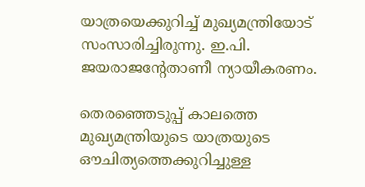യാത്രയെക്കുറിച്ച് മുഖ്യമന്ത്രിയോട് സംസാരിച്ചിരുന്നു. ഇ.പി. ജയരാജന്റേതാണീ ന്യായീകരണം.

തെരഞ്ഞെടുപ്പ് കാലത്തെ മുഖ്യമന്ത്രിയുടെ യാത്രയുടെ ഔചിത്യത്തെക്കുറിച്ചുള്ള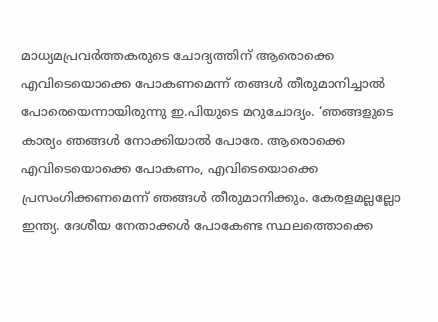മാധ്യമപ്രവര്‍ത്തകരുടെ ചോദ്യത്തിന് ആരൊക്കെ എവിടെയൊക്കെ പോകണമെന്ന് തങ്ങള്‍ തീരുമാനിച്ചാല്‍ പോരെയെന്നായിരുന്നു ഇ.പിയുടെ മറുചോദ്യം. ‘ഞങ്ങളുടെ കാര്യം ഞങ്ങള്‍ നോക്കിയാല്‍ പോരേ. ആരൊക്കെ എവിടെയൊക്കെ പോകണം, എവിടെയൊക്കെ പ്രസംഗിക്കണമെന്ന് ഞങ്ങള്‍ തീരുമാനിക്കും. കേരളമല്ലല്ലോ ഇന്ത്യ. ദേശീയ നേതാക്കള്‍ പോകേണ്ട സ്ഥലത്തൊക്കെ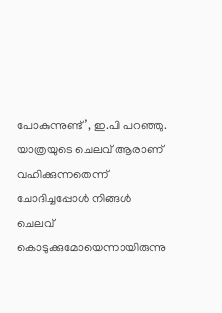പോകുന്നുണ്ട്’, ഇ.പി പറഞ്ഞു. യാത്രയുടെ ചെലവ് ആരാണ് വഹിക്കുന്നതെന്ന് ചോദിച്ചപ്പോള്‍ നിങ്ങള്‍ ചെലവ് കൊടുക്കുമോയെന്നായിരുന്നു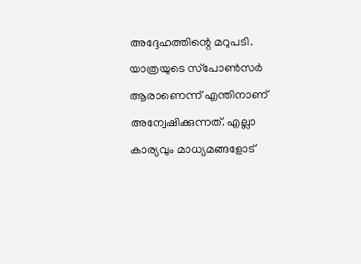അദ്ദേഹത്തിന്റെ മറുപടി. യാത്രയുടെ സ്‌പോണ്‍സര്‍ ആരാണെന്ന് എന്തിനാണ് അന്വേഷിക്കുന്നത്. എല്ലാ കാര്യവും മാധ്യമങ്ങളോട്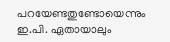പറയേണ്ടതുണ്ടോയെന്നും ഇ.പി. ഏതായാലും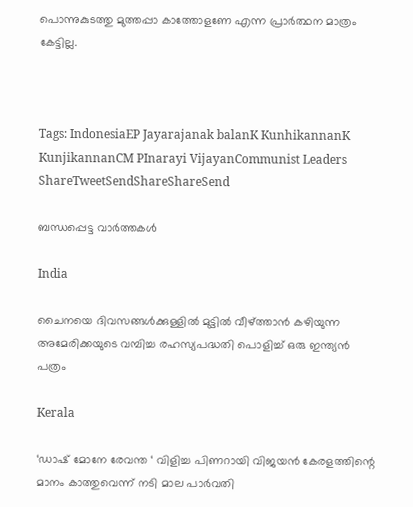പൊന്നുകുടത്തു മുത്തപ്പാ കാത്തോളണേ എന്ന പ്രാര്‍ത്ഥന മാത്രം കേട്ടില്ല.



Tags: IndonesiaEP Jayarajanak balanK KunhikannanK KunjikannanCM PInarayi VijayanCommunist Leaders
ShareTweetSendShareShareSend

ബന്ധപ്പെട്ട വാര്‍ത്തകള്‍

India

ചൈനയെ ദിവസങ്ങള്‍ക്കുള്ളില്‍ മുട്ടില്‍ വീഴ്‌ത്താന്‍ കഴിയുന്ന അമേരിക്കയുടെ വമ്പിച്ച രഹസ്യപദ്ധതി പൊളിച്ച് ഒരു ഇന്ത്യന്‍ പത്രം

Kerala

‘ഡാഷ് മോനേ രേവന്ത ‘ വിളിച്ച പിണറായി വിജയൻ കേരളത്തിന്റെ മാനം കാത്തുവെന്ന് നടി മാല പാർവതി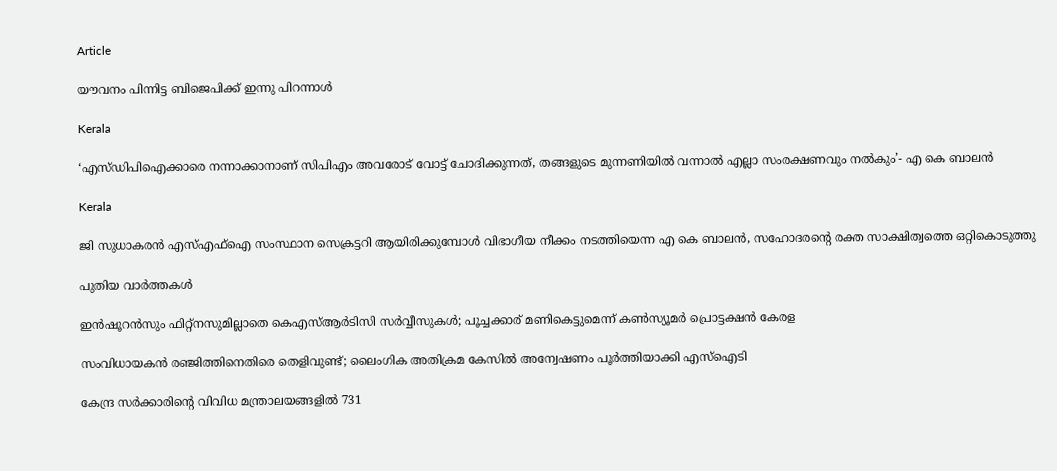Article

യൗവനം പിന്നിട്ട ബിജെപിക്ക് ഇന്നു പിറന്നാള്‍

Kerala

‘എസ്ഡിപിഐക്കാരെ നന്നാക്കാനാണ് സിപിഎം അവരോട് വോട്ട് ചോദിക്കുന്നത്, തങ്ങളുടെ മുന്നണിയിൽ വന്നാൽ എല്ലാ സംരക്ഷണവും നൽകും’- എ കെ ബാലൻ

Kerala

ജി സുധാകരന്‍ എസ്എഫ്‌ഐ സംസ്ഥാന സെക്രട്ടറി ആയിരിക്കുമ്പോള്‍ വിഭാഗീയ നീക്കം നടത്തിയെന്ന എ കെ ബാലന്‍, സഹോദരന്റെ രക്ത സാക്ഷിത്വത്തെ ഒറ്റികൊടുത്തു

പുതിയ വാര്‍ത്തകള്‍

ഇന്‍ഷൂറന്‍സും ഫിറ്റ്‌നസുമില്ലാതെ കെഎസ്ആര്‍ടിസി സര്‍വ്വീസുകൾ; പൂച്ചക്കാര് മണികെട്ടുമെന്ന് കണ്‍സ്യൂമര്‍ പ്രൊട്ടക്ഷന്‍ കേരള

സംവിധായകൻ രഞ്ജിത്തിനെതിരെ തെളിവുണ്ട്; ലൈംഗിക അതിക്രമ കേസില്‍ അന്വേഷണം പൂര്‍ത്തിയാക്കി എസ്ഐടി

കേന്ദ്ര സർക്കാരിന്റെ വിവിധ മന്ത്രാലയങ്ങളിൽ 731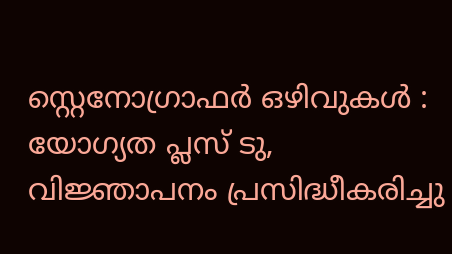സ്റ്റെനോഗ്രാഫർ ഒഴിവുകൾ : യോഗ്യത പ്ലസ് ടു, വിജ്ഞാപനം പ്രസിദ്ധീകരിച്ചു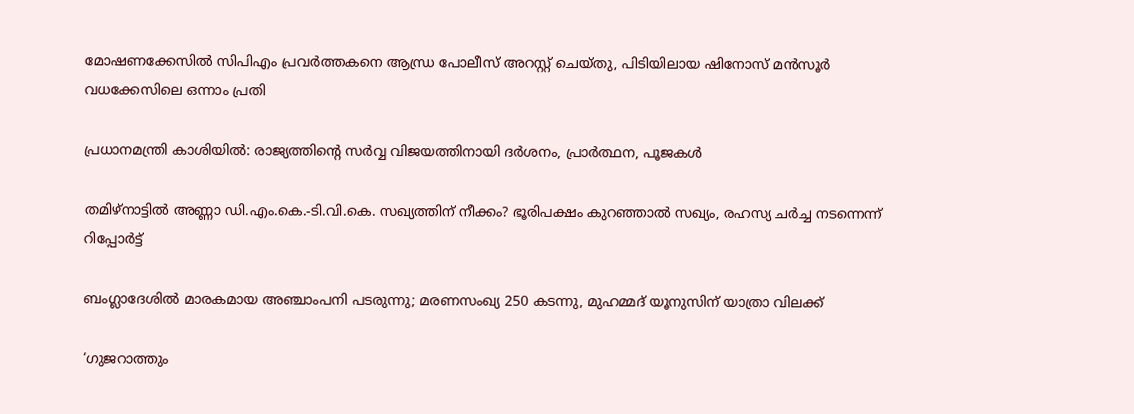മോഷണക്കേസിൽ സിപിഎം പ്രവര്‍ത്തകനെ ആന്ധ്ര പോലീസ് അറസ്റ്റ് ചെയ്തു, പിടിയിലായ ഷിനോസ് മന്‍സൂര്‍ വധക്കേസിലെ ഒന്നാം പ്രതി

പ്രധാനമന്ത്രി കാശിയിൽ: രാജ്യത്തിന്റെ സർവ്വ വിജയത്തിനായി ദർശനം, പ്രാർത്ഥന, പൂജകൾ

തമിഴ്‌നാട്ടിൽ അണ്ണാ ഡി.എം.കെ.-ടി.വി.കെ. സഖ്യത്തിന് നീക്കം? ഭൂരിപക്ഷം കുറഞ്ഞാൽ സഖ്യം, രഹസ്യ ചർച്ച നടന്നെന്ന് റിപ്പോർട്ട്

ബംഗ്ലാദേശില്‍ മാരകമായ അഞ്ചാംപനി പടരുന്നു; മരണസംഖ്യ 250 കടന്നു, മുഹമ്മദ് യൂനുസിന് യാത്രാ വിലക്ക്

‘ഗുജറാത്തും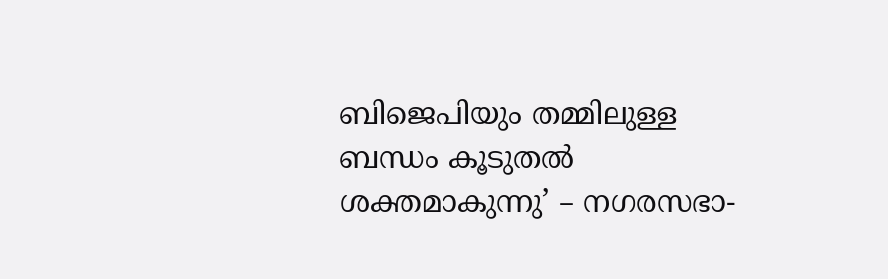ബിജെപിയും തമ്മിലുള്ള ബന്ധം കൂടുതൽ ശക്തമാകുന്നു’ – നഗരസഭാ-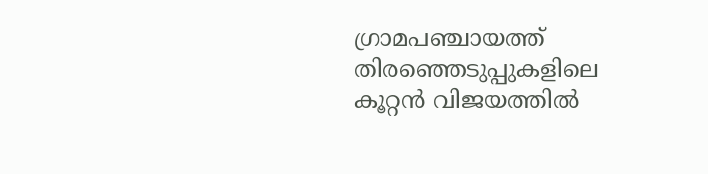ഗ്രാമപഞ്ചായത്ത് തിരഞ്ഞെടുപ്പുകളിലെ കൂറ്റൻ വിജയത്തിൽ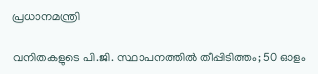പ്രധാനമന്ത്രി

വനിതകളുടെ പി.ജി. സ്ഥാപനത്തിൽ തീപ്പിടിത്തം; 50 ഓളം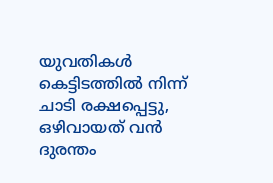യുവതികൾ കെട്ടിടത്തിൽ നിന്ന് ചാടി രക്ഷപ്പെട്ടു, ഒഴിവായത് വന്‍ ദുരന്തം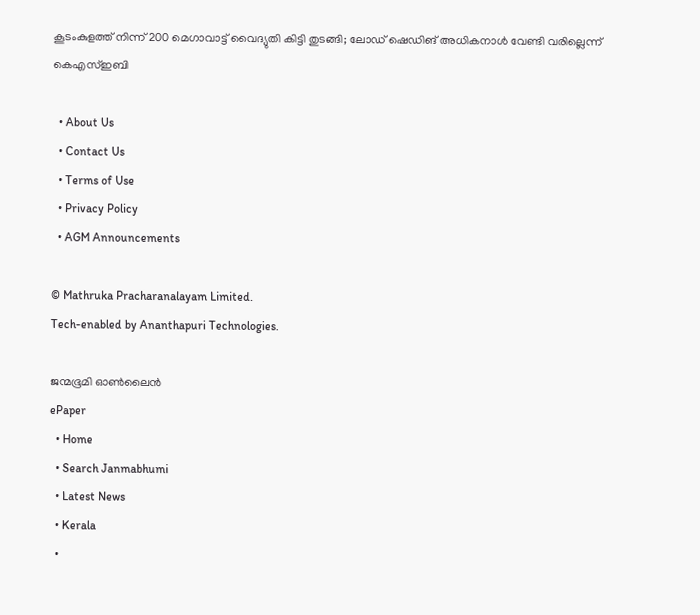കൂടംകുളത്ത് നിന്ന് 200 മെഗാവാട്ട് വൈദ്യുതി കിട്ടി തുടങ്ങി; ലോഡ് ഷെഡിങ് അധികനാള്‍ വേണ്ടി വരില്ലെന്ന് കെഎസ്ഇബി

  • About Us
  • Contact Us
  • Terms of Use
  • Privacy Policy
  • AGM Announcements

© Mathruka Pracharanalayam Limited.
Tech-enabled by Ananthapuri Technologies.

ജന്മഭൂമി ഓണ്‍ലൈന്‍
ePaper
  • Home
  • Search Janmabhumi
  • Latest News
  • Kerala
  •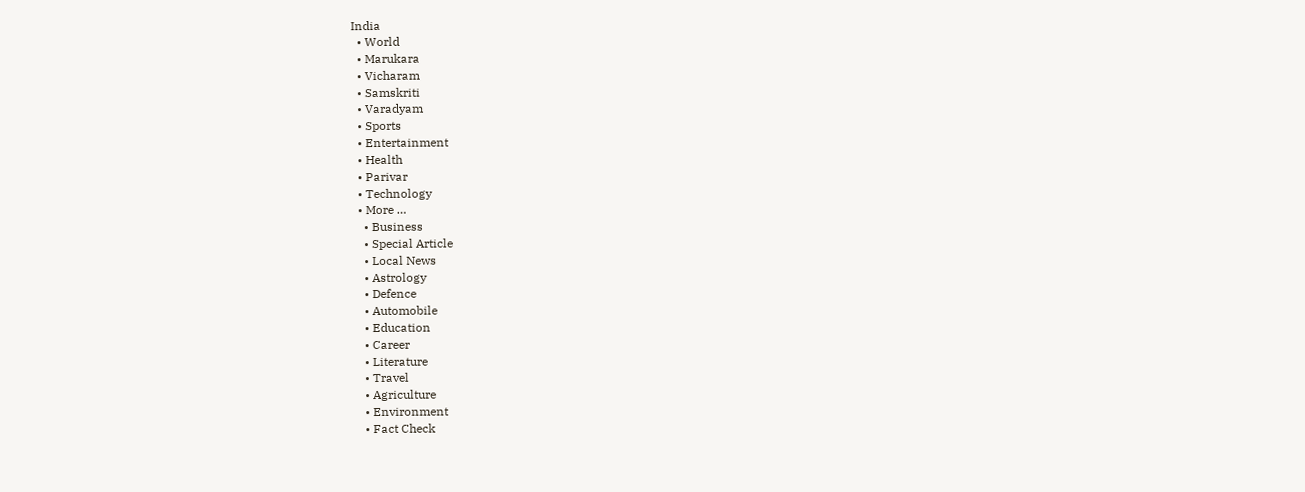India
  • World
  • Marukara
  • Vicharam
  • Samskriti
  • Varadyam
  • Sports
  • Entertainment
  • Health
  • Parivar
  • Technology
  • More …
    • Business
    • Special Article
    • Local News
    • Astrology
    • Defence
    • Automobile
    • Education
    • Career
    • Literature
    • Travel
    • Agriculture
    • Environment
    • Fact Check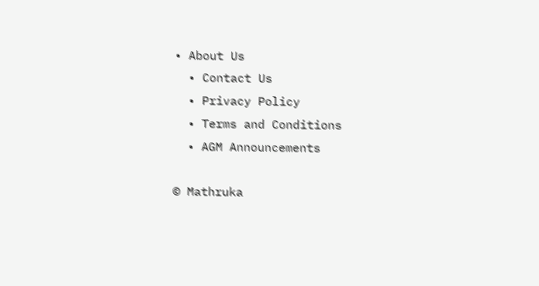• About Us
  • Contact Us
  • Privacy Policy
  • Terms and Conditions
  • AGM Announcements

© Mathruka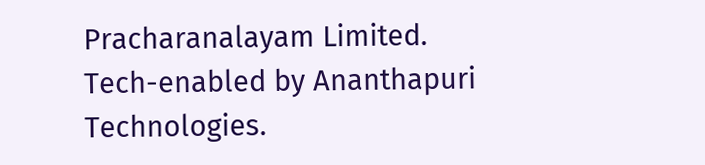Pracharanalayam Limited.
Tech-enabled by Ananthapuri Technologies.